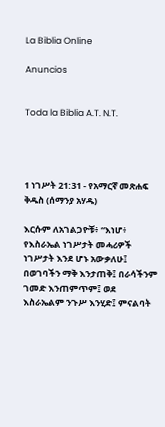La Biblia Online

Anuncios


Toda la Biblia A.T. N.T.




1 ነገሥት 21:31 - የአማርኛ መጽሐፍ ቅዱስ (ሰማንያ አሃዱ)

እርሱም ለአገልጋዮቹ፥ “እነሆ፥ የእስራኤል ነገሥታት መሓሪዎች ነገሥታት እንደ ሆኑ አውቃለሁ፤ በወገባችን ማቅ እንታጠቅ፤ በራሳችንም ገመድ እንጠምጥም፤ ወደ እስራኤልም ንጉሥ እንሂድ፤ ምናልባት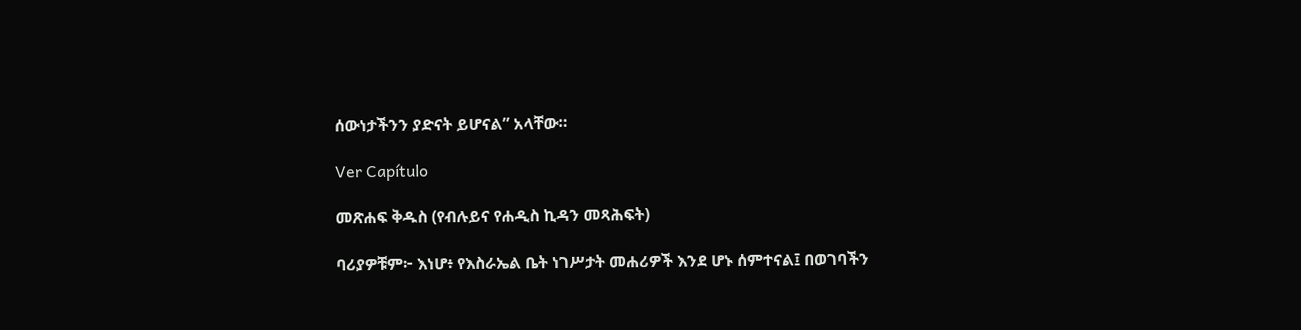ሰውነታችንን ያድናት ይሆናል” አላቸው።

Ver Capítulo

መጽሐፍ ቅዱስ (የብሉይና የሐዲስ ኪዳን መጻሕፍት)

ባሪያዎቹም፦ እነሆ፥ የእስራኤል ቤት ነገሥታት መሐሪዎች እንደ ሆኑ ሰምተናል፤ በወገባችን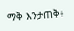ማቅ እንታጠቅ፥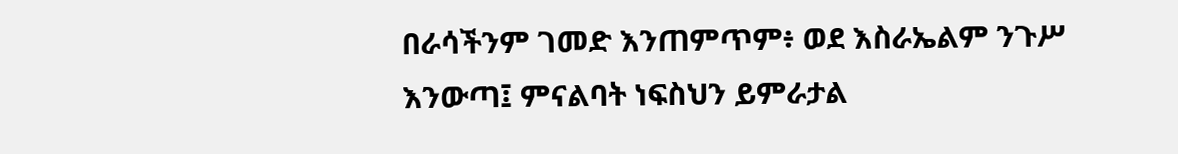በራሳችንም ገመድ እንጠምጥም፥ ወደ እስራኤልም ንጉሥ እንውጣ፤ ምናልባት ነፍስህን ይምራታል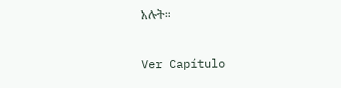አሉት።

Ver Capítulo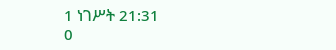1 ነገሥት 21:31
0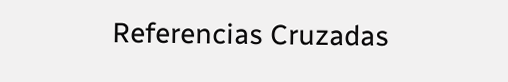Referencias Cruzadas